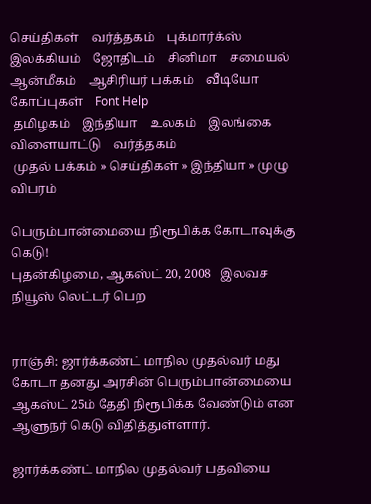செய்திகள்    வர்த்தகம்    புக்மார்க்ஸ்    இலக்கியம்    ஜோதிடம்    சினிமா    சமையல்    ஆன்மீகம்    ஆசிரியர் பக்கம்    வீடியோ    கோப்புகள்    Font Help
 தமிழகம்    இந்தியா    உலகம்    இலங்கை    விளையாட்டு    வர்த்தகம்
 முதல் பக்கம் » செய்திகள் » இந்தியா » முழு விபரம்

பெரும்பான்மையை நிரூபிக்க கோடாவுக்கு கெடு!
புதன்கிழமை, ஆகஸ்ட் 20, 2008   இலவச நியூஸ் லெட்டர் பெற


ராஞ்சி: ஜார்க்கண்ட் மாநில முதல்வர் மது கோடா தனது அரசின் பெரும்பான்மையை ஆகஸ்ட் 25ம் தேதி நிரூபிக்க வேண்டும் என ஆளுநர் கெடு விதித்துள்ளார்.

ஜார்க்கண்ட் மாநில முதல்வர் பதவியை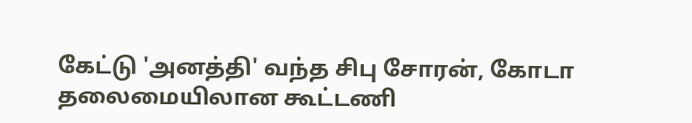கேட்டு 'அனத்தி' வந்த சிபு சோரன், கோடா தலைமையிலான கூட்டணி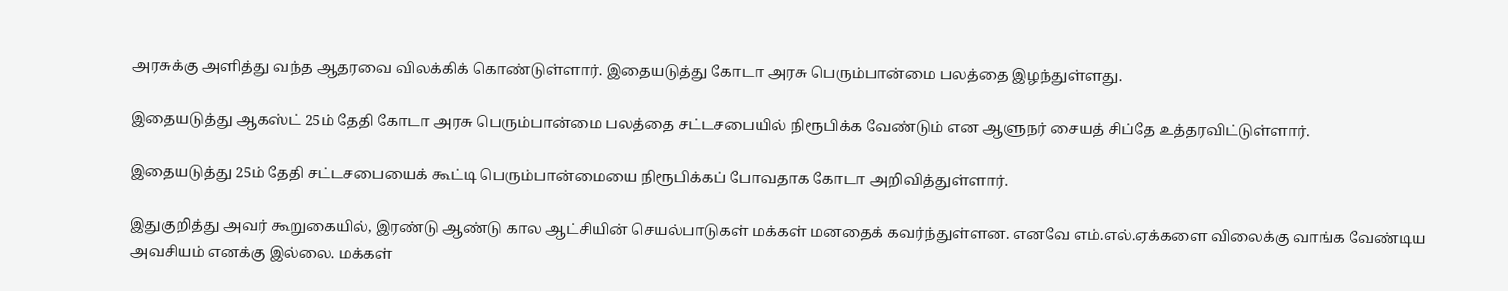அரசுக்கு அளித்து வந்த ஆதரவை விலக்கிக் கொண்டுள்ளார். இதையடுத்து கோடா அரசு பெரும்பான்மை பலத்தை இழந்துள்ளது.

இதையடுத்து ஆகஸ்ட் 25ம் தேதி கோடா அரசு பெரும்பான்மை பலத்தை சட்டசபையில் நிரூபிக்க வேண்டும் என ஆளுநர் சையத் சிப்தே உத்தரவிட்டுள்ளார்.

இதையடுத்து 25ம் தேதி சட்டசபையைக் கூட்டி பெரும்பான்மையை நிரூபிக்கப் போவதாக கோடா அறிவித்துள்ளார்.

இதுகுறித்து அவர் கூறுகையில், இரண்டு ஆண்டு கால ஆட்சியின் செயல்பாடுகள் மக்கள் மனதைக் கவர்ந்துள்ளன. எனவே எம்.எல்.ஏக்களை விலைக்கு வாங்க வேண்டிய அவசியம் எனக்கு இல்லை. மக்கள்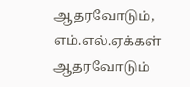ஆதரவோடும், எம்.எல்.ஏக்கள் ஆதரவோடும்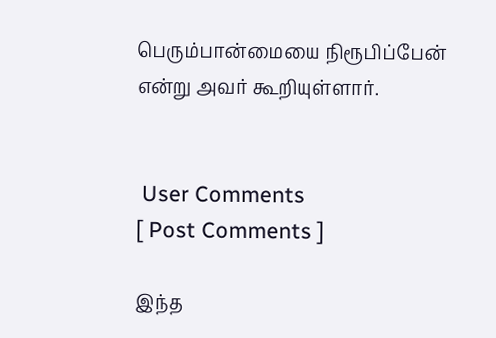பெரும்பான்மையை நிரூபிப்பேன் என்று அவர் கூறியுள்ளார்.


 User Comments
[ Post Comments ]

இந்த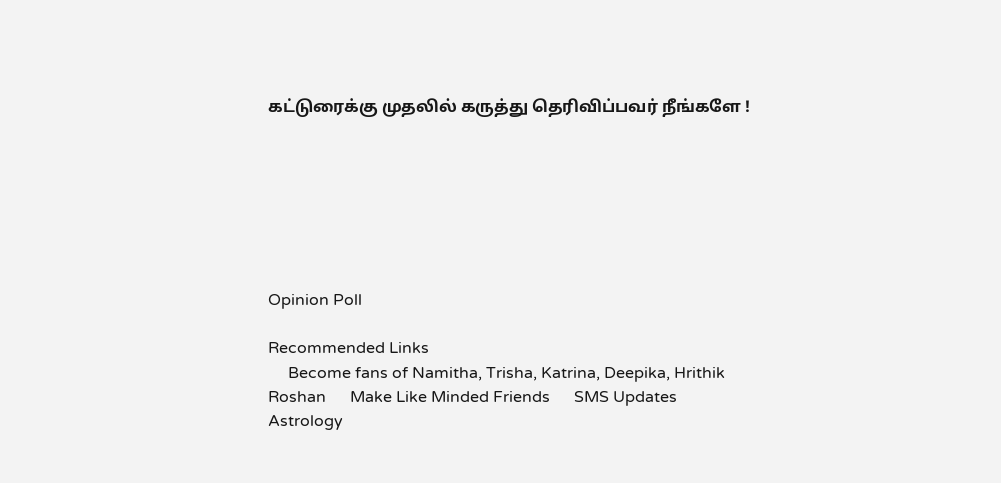கட்டுரைக்கு முதலில் கருத்து தெரிவிப்பவர் நீங்களே !







Opinion Poll

Recommended Links
     Become fans of Namitha, Trisha, Katrina, Deepika, Hrithik Roshan      Make Like Minded Friends      SMS Updates      Astrology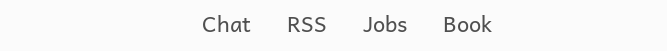Chat      RSS      Jobs      Book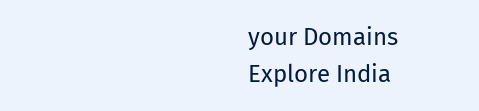your Domains      Explore India